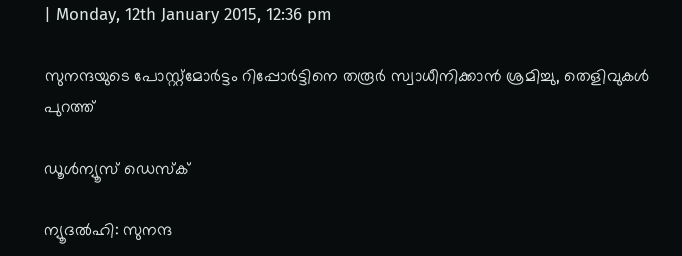| Monday, 12th January 2015, 12:36 pm

സുനന്ദയുടെ പോസ്റ്റ്‌മോര്‍ട്ടം റിപ്പോര്‍ട്ടിനെ തരൂര്‍ സ്വാധീനിക്കാന്‍ ശ്രമിച്ചു, തെളിവുകള്‍ പുറത്ത്

ഡൂള്‍ന്യൂസ് ഡെസ്‌ക്

ന്യൂദല്‍ഹി: സുനന്ദ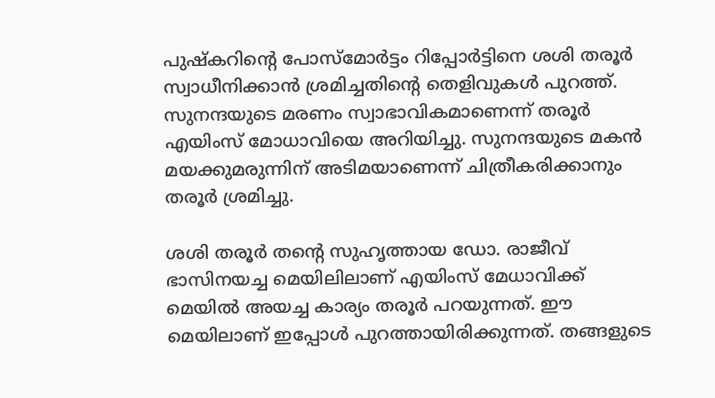പുഷ്‌കറിന്റെ പോസ്‌മോര്‍ട്ടം റിപ്പോര്‍ട്ടിനെ ശശി തരൂര്‍ സ്വാധീനിക്കാന്‍ ശ്രമിച്ചതിന്റെ തെളിവുകള്‍ പുറത്ത്. സുനന്ദയുടെ മരണം സ്വാഭാവികമാണെന്ന് തരൂര്‍ എയിംസ് മോധാവിയെ അറിയിച്ചു. സുനന്ദയുടെ മകന്‍ മയക്കുമരുന്നിന് അടിമയാണെന്ന് ചിത്രീകരിക്കാനും തരൂര്‍ ശ്രമിച്ചു.

ശശി തരൂര്‍ തന്റെ സുഹൃത്തായ ഡോ. രാജീവ് ഭാസിനയച്ച മെയിലിലാണ് എയിംസ് മേധാവിക്ക് മെയില്‍ അയച്ച കാര്യം തരൂര്‍ പറയുന്നത്. ഈ മെയിലാണ് ഇപ്പോള്‍ പുറത്തായിരിക്കുന്നത്. തങ്ങളുടെ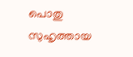പൊതു സുഹൃത്തായ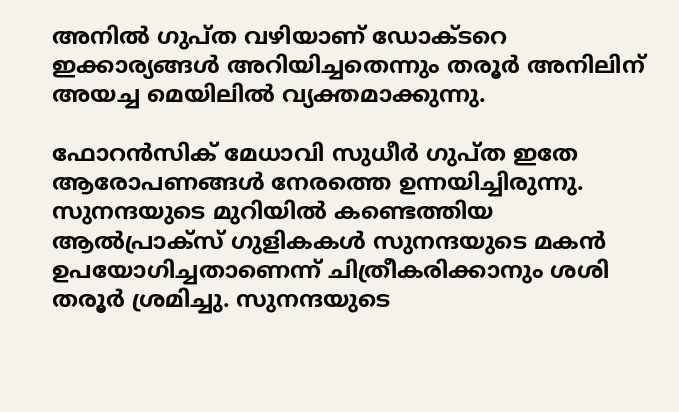അനില്‍ ഗുപ്ത വഴിയാണ് ഡോക്ടറെ ഇക്കാര്യങ്ങള്‍ അറിയിച്ചതെന്നും തരൂര്‍ അനിലിന് അയച്ച മെയിലില്‍ വ്യക്തമാക്കുന്നു.

ഫോറന്‍സിക് മേധാവി സുധീര്‍ ഗുപ്ത ഇതേ ആരോപണങ്ങള്‍ നേരത്തെ ഉന്നയിച്ചിരുന്നു. സുനന്ദയുടെ മുറിയില്‍ കണ്ടെത്തിയ ആല്‍പ്രാക്‌സ് ഗുളികകള്‍ സുനന്ദയുടെ മകന്‍ ഉപയോഗിച്ചതാണെന്ന് ചിത്രീകരിക്കാനും ശശി തരൂര്‍ ശ്രമിച്ചു. സുനന്ദയുടെ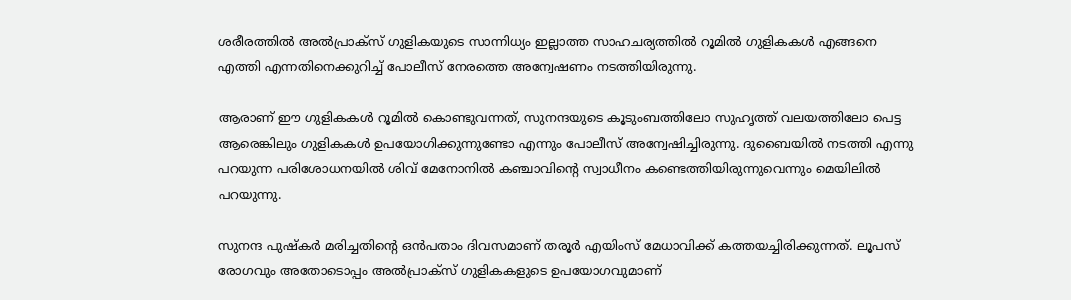ശരീരത്തില്‍ അല്‍പ്രാക്‌സ് ഗുളികയുടെ സാന്നിധ്യം ഇല്ലാത്ത സാഹചര്യത്തില്‍ റൂമില്‍ ഗുളികകള്‍ എങ്ങനെ എത്തി എന്നതിനെക്കുറിച്ച് പോലീസ് നേരത്തെ അന്വേഷണം നടത്തിയിരുന്നു.

ആരാണ് ഈ ഗുളികകള്‍ റൂമില്‍ കൊണ്ടുവന്നത്, സുനന്ദയുടെ കൂടുംബത്തിലോ സുഹൃത്ത് വലയത്തിലോ പെട്ട ആരെങ്കിലും ഗുളികകള്‍ ഉപയോഗിക്കുന്നുണ്ടോ എന്നും പോലീസ് അന്വേഷിച്ചിരുന്നു. ദുബൈയില്‍ നടത്തി എന്നു പറയുന്ന പരിശോധനയില്‍ ശിവ് മേനോനില്‍ കഞ്ചാവിന്റെ സ്വാധീനം കണ്ടെത്തിയിരുന്നുവെന്നും മെയിലില്‍ പറയുന്നു.

സുനന്ദ പുഷ്‌കര്‍ മരിച്ചതിന്റെ ഒന്‍പതാം ദിവസമാണ് തരൂര്‍ എയിംസ് മേധാവിക്ക് കത്തയച്ചിരിക്കുന്നത്. ലൂപസ് രോഗവും അതോടൊപ്പം അല്‍പ്രാക്‌സ് ഗുളികകളുടെ ഉപയോഗവുമാണ്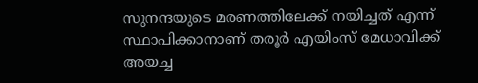സുനന്ദയുടെ മരണത്തിലേക്ക് നയിച്ചത് എന്ന് സ്ഥാപിക്കാനാണ് തരൂര്‍ എയിംസ് മേധാവിക്ക് അയച്ച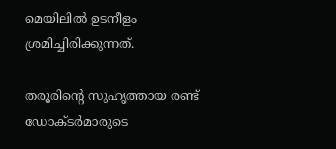മെയിലില്‍ ഉടനീളം ശ്രമിച്ചിരിക്കുന്നത്.

തരൂരിന്റെ സുഹൃത്തായ രണ്ട് ഡോക്ടര്‍മാരുടെ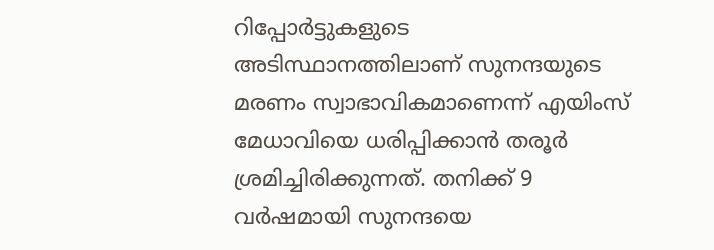റിപ്പോര്‍ട്ടുകളുടെ അടിസ്ഥാനത്തിലാണ് സുനന്ദയുടെ മരണം സ്വാഭാവികമാണെന്ന് എയിംസ് മേധാവിയെ ധരിപ്പിക്കാന്‍ തരൂര്‍ ശ്രമിച്ചിരിക്കുന്നത്. തനിക്ക് 9 വര്‍ഷമായി സുനന്ദയെ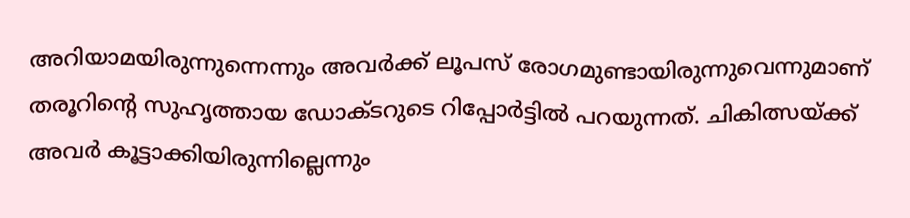അറിയാമയിരുന്നുന്നെന്നും അവര്‍ക്ക് ലൂപസ് രോഗമുണ്ടായിരുന്നുവെന്നുമാണ് തരൂറിന്റെ സുഹൃത്തായ ഡോക്ടറുടെ റിപ്പോര്‍ട്ടില്‍ പറയുന്നത്. ചികിത്സയ്ക്ക് അവര്‍ കൂട്ടാക്കിയിരുന്നില്ലെന്നും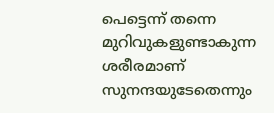പെട്ടെന്ന് തന്നെ മുറിവുകളുണ്ടാകുന്ന ശരീരമാണ് സുനന്ദയുടേതെന്നും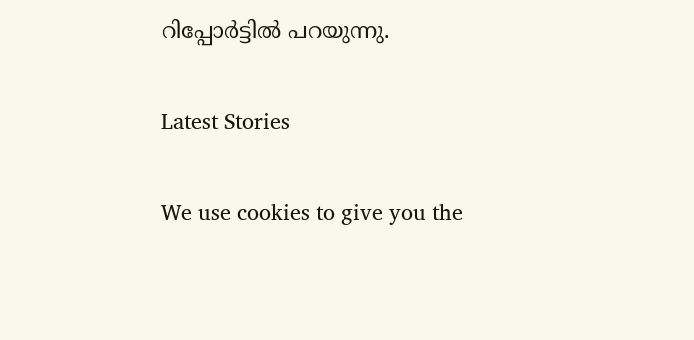റിപ്പോര്‍ട്ടില്‍ പറയുന്നു.

Latest Stories

We use cookies to give you the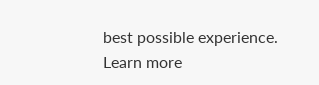best possible experience. Learn more